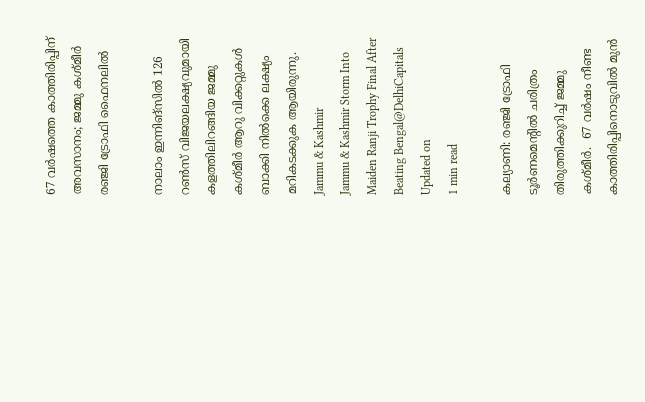67 വര്‍ഷത്തെ കാത്തിരിപ്പിന് അവസാനം; ജമ്മു കശ്മീര്‍ രഞ്ജി ട്രോഫി ഫൈനലിൽ

നാലാം ഇന്നിങ്‌സിൽ 126 റൺസ് വിജയലക്ഷ്യവുമായി കളത്തിലിറങ്ങിയ ജമ്മു കശ്മീർ ആറു വിക്കറ്റുകൾ ബാക്കി നിൽക്കെ ലക്ഷ്യം മറികടക്കുക ആയിരുന്നു.
Jammu & Kashmir
Jammu & Kashmir Storm Into Maiden Ranji Trophy Final After Beating Bengal@DelhiCapitals
Updated on
1 min read

കല്യാണി: രഞ്ജി ട്രോഫി ടൂർണമെന്റിൽ ചരിത്രം തിരുത്തിക്കുറിച്ച് ജമ്മു കശ്മീര്‍.  67 വര്‍ഷം നീണ്ട കാത്തിരിപ്പിനൊടുവിൽ മുന്‍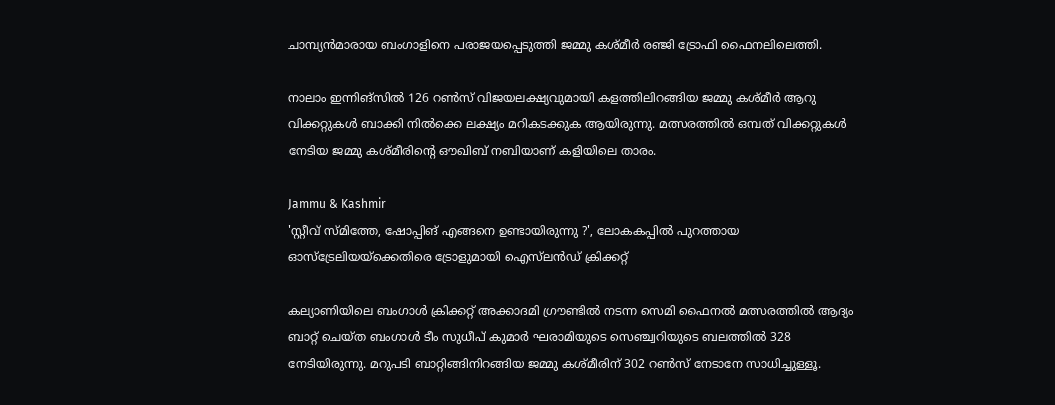ചാമ്പ്യൻമാരായ ബംഗാളിനെ പരാജയപ്പെടുത്തി ജമ്മു കശ്മീര്‍ രഞ്ജി ട്രോഫി ഫൈനലിലെത്തി.

നാലാം ഇന്നിങ്‌സിൽ 126 റൺസ് വിജയലക്ഷ്യവുമായി കളത്തിലിറങ്ങിയ ജമ്മു കശ്മീർ ആറു വിക്കറ്റുകൾ ബാക്കി നിൽക്കെ ലക്ഷ്യം മറികടക്കുക ആയിരുന്നു. മത്സരത്തിൽ ഒമ്പത് വിക്കറ്റുകൾ നേടിയ ജമ്മു കശ്മീരിന്റെ ഔഖിബ് നബിയാണ് കളിയിലെ താരം.

Jammu & Kashmir
'സ്റ്റീവ് സ്മിത്തേ, ഷോപ്പിങ് എങ്ങനെ ഉണ്ടായിരുന്നു ?', ലോകകപ്പിൽ പുറത്തായ ഓസ്‌ട്രേലിയയ്ക്കെതിരെ ട്രോളുമായി ഐസ്‌ലൻഡ് ക്രിക്കറ്റ്

കല്യാണിയിലെ ബംഗാൾ ക്രിക്കറ്റ് അക്കാദമി ഗ്രൗണ്ടിൽ നടന്ന സെമി ഫൈനൽ മത്സരത്തിൽ ആദ്യം ബാറ്റ് ചെയ്ത ബംഗാൾ ടീം സുധീപ് കുമാർ ഘരാമിയുടെ സെഞ്ച്വറിയുടെ ബലത്തിൽ 328 നേടിയിരുന്നു. മറുപടി ബാറ്റിങ്ങിനിറങ്ങിയ ജമ്മു കശ്മീരിന് 302 റൺസ് നേടാനേ സാധിച്ചുള്ളൂ.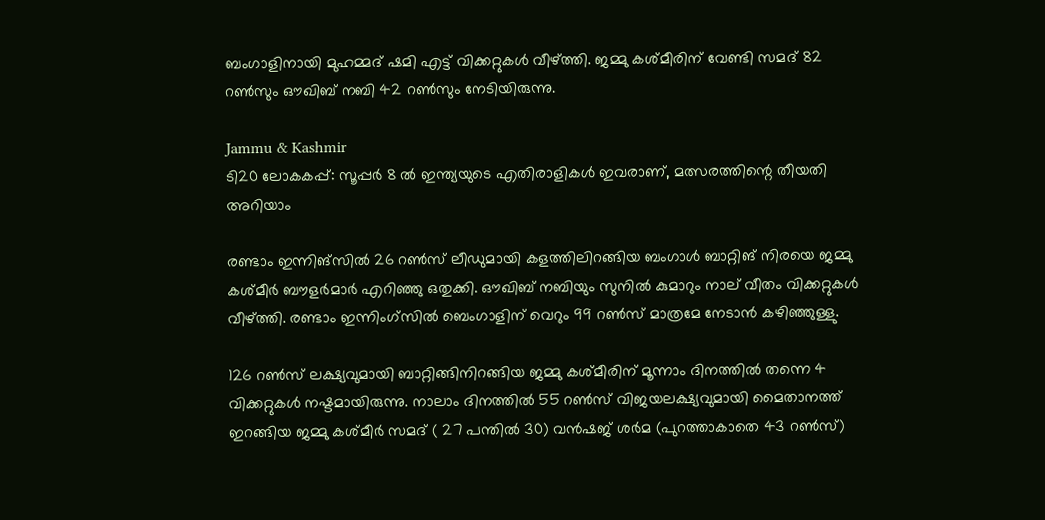ബംഗാളിനായി മുഹമ്മദ് ഷമി എട്ട് വിക്കറ്റുകൾ വീഴ്ത്തി. ജമ്മു കശ്മീരിന് വേണ്ടി സമദ് 82 റൺസും ഔഖിബ് നബി 42 റൺസും നേടിയിരുന്നു.

Jammu & Kashmir
ടി20 ലോകകപ്പ്: സൂപ്പർ 8 ൽ ഇന്ത്യയുടെ എതിരാളികൾ ഇവരാണ്, മത്സരത്തിന്റെ തീയതി അറിയാം

രണ്ടാം ഇന്നിങ്‌സിൽ 26 റൺസ് ലീഡുമായി കളത്തിലിറങ്ങിയ ബംഗാൾ ബാറ്റിങ് നിരയെ ജമ്മു കശ്മീർ ബൗളർമാർ എറിഞ്ഞു ഒതുക്കി. ഔഖിബ് നബിയും സുനിൽ കുമാറും നാല് വീതം വിക്കറ്റുകൾ വീഴ്ത്തി. രണ്ടാം ഇന്നിംഗ്സിൽ ബെംഗാളിന് വെറും 99 റൺസ് മാത്രമേ നേടാൻ കഴിഞ്ഞുള്ളു.

126 റൺസ് ലക്ഷ്യവുമായി ബാറ്റിങ്ങിനിറങ്ങിയ ജമ്മു കശ്മീരിന് മൂന്നാം ദിനത്തിൽ തന്നെ 4 വിക്കറ്റുകൾ നഷ്ടമായിരുന്നു. നാലാം ദിനത്തിൽ 55 റൺസ് വിജയലക്ഷ്യവുമായി മൈതാനത്ത് ഇറങ്ങിയ ജമ്മു കശ്മീർ സമദ് ( 27 പന്തിൽ 30) വൻഷജ് ശർമ (പുറത്താകാതെ 43 റൺസ്)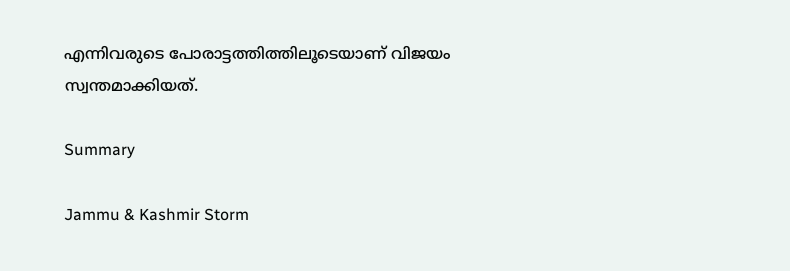എന്നിവരുടെ പോരാട്ടത്തിത്തിലൂടെയാണ് വിജയം സ്വന്തമാക്കിയത്.

Summary

Jammu & Kashmir Storm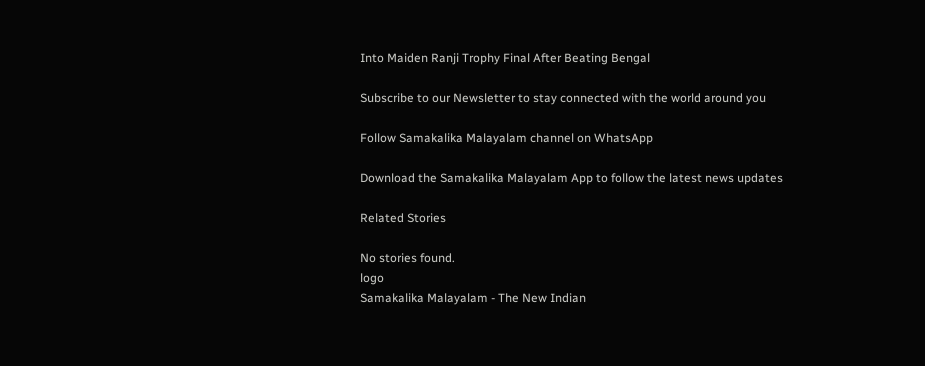Into Maiden Ranji Trophy Final After Beating Bengal

Subscribe to our Newsletter to stay connected with the world around you

Follow Samakalika Malayalam channel on WhatsApp

Download the Samakalika Malayalam App to follow the latest news updates

Related Stories

No stories found.
logo
Samakalika Malayalam - The New Indian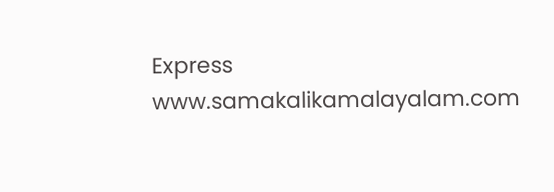Express
www.samakalikamalayalam.com